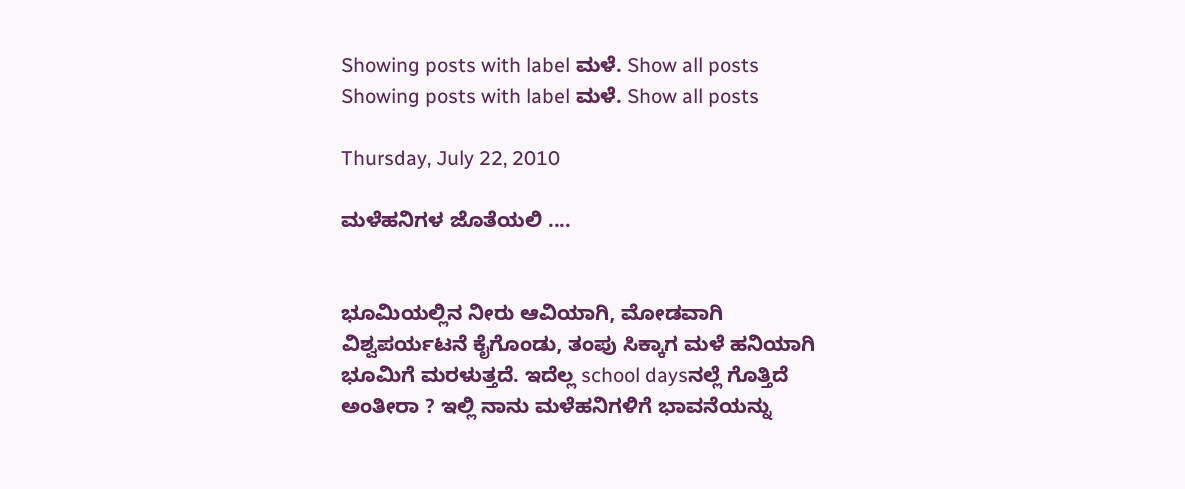Showing posts with label ಮಳೆ. Show all posts
Showing posts with label ಮಳೆ. Show all posts

Thursday, July 22, 2010

ಮಳೆಹನಿಗಳ ಜೊತೆಯಲಿ ....


ಭೂಮಿಯಲ್ಲಿನ ನೀರು ಆವಿಯಾಗಿ, ಮೋಡವಾಗಿ ವಿಶ್ವಪರ್ಯಟನೆ ಕೈಗೊಂಡು, ತಂಪು ಸಿಕ್ಕಾಗ ಮಳೆ ಹನಿಯಾಗಿ ಭೂಮಿಗೆ ಮರಳುತ್ತದೆ. ಇದೆಲ್ಲ school daysನಲ್ಲೆ ಗೊತ್ತಿದೆ ಅಂತೀರಾ ? ಇಲ್ಲಿ ನಾನು ಮಳೆಹನಿಗಳಿಗೆ ಭಾವನೆಯನ್ನು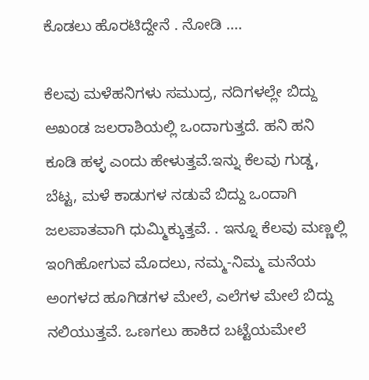ಕೊಡಲು ಹೊರಟಿದ್ದೇನೆ . ನೋಡಿ ....

ಕೆಲವು ಮಳೆಹನಿಗಳು ಸಮುದ್ರ, ನದಿಗಳಲ್ಲೇ ಬಿದ್ದು ಅಖಂಡ ಜಲರಾಶಿಯಲ್ಲಿ ಒಂದಾಗುತ್ತದೆ. ಹನಿ ಹನಿ ಕೂಡಿ ಹಳ್ಳ ಎಂದು ಹೇಳುತ್ತವೆ.ಇನ್ನು ಕೆಲವು ಗುಡ್ಡ, ಬೆಟ್ಟ, ಮಳೆ ಕಾಡುಗಳ ನಡುವೆ ಬಿದ್ದು ಒಂದಾಗಿ ಜಲಪಾತವಾಗಿ ಧುಮ್ಮಿಕ್ಕುತ್ತವೆ. . ಇನ್ನೂ ಕೆಲವು ಮಣ್ಣಲ್ಲಿ ಇಂಗಿಹೋಗುವ ಮೊದಲು, ನಮ್ಮ-ನಿಮ್ಮ ಮನೆಯ ಅಂಗಳದ ಹೂಗಿಡಗಳ ಮೇಲೆ, ಎಲೆಗಳ ಮೇಲೆ ಬಿದ್ದು ನಲಿಯುತ್ತವೆ. ಒಣಗಲು ಹಾಕಿದ ಬಟ್ಟೆಯಮೇಲೆ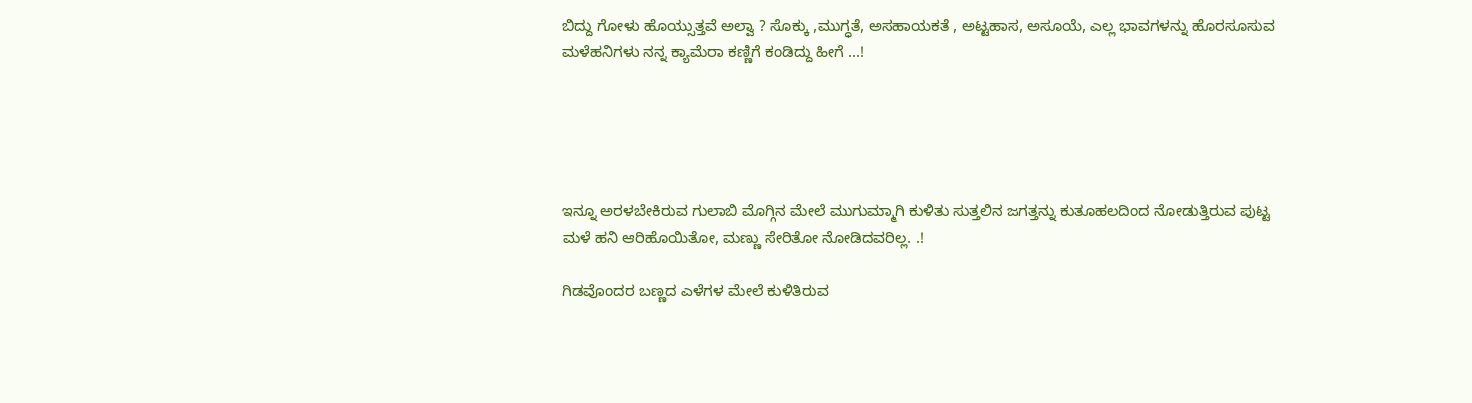ಬಿದ್ದು ಗೋಳು ಹೊಯ್ಸುತ್ತವೆ ಅಲ್ವಾ ? ಸೊಕ್ಕು ,ಮುಗ್ಧತೆ, ಅಸಹಾಯಕತೆ , ಅಟ್ಟಹಾಸ, ಅಸೂಯೆ, ಎಲ್ಲ ಭಾವಗಳನ್ನು ಹೊರಸೂಸುವ ಮಳೆಹನಿಗಳು ನನ್ನ ಕ್ಯಾಮೆರಾ ಕಣ್ಣಿಗೆ ಕಂಡಿದ್ದು ಹೀಗೆ ...!





ಇನ್ನೂ ಅರಳಬೇಕಿರುವ ಗುಲಾಬಿ ಮೊಗ್ಗಿನ ಮೇಲೆ ಮುಗುಮ್ಮಾಗಿ ಕುಳಿತು ಸುತ್ತಲಿನ ಜಗತ್ತನ್ನು ಕುತೂಹಲದಿಂದ ನೋಡುತ್ತಿರುವ ಪುಟ್ಟ ಮಳೆ ಹನಿ ಆರಿಹೊಯಿತೋ, ಮಣ್ಣು ಸೇರಿತೋ ನೋಡಿದವರಿಲ್ಲ. .!

ಗಿಡವೊಂದರ ಬಣ್ಣದ ಎಳೆಗಳ ಮೇಲೆ ಕುಳಿತಿರುವ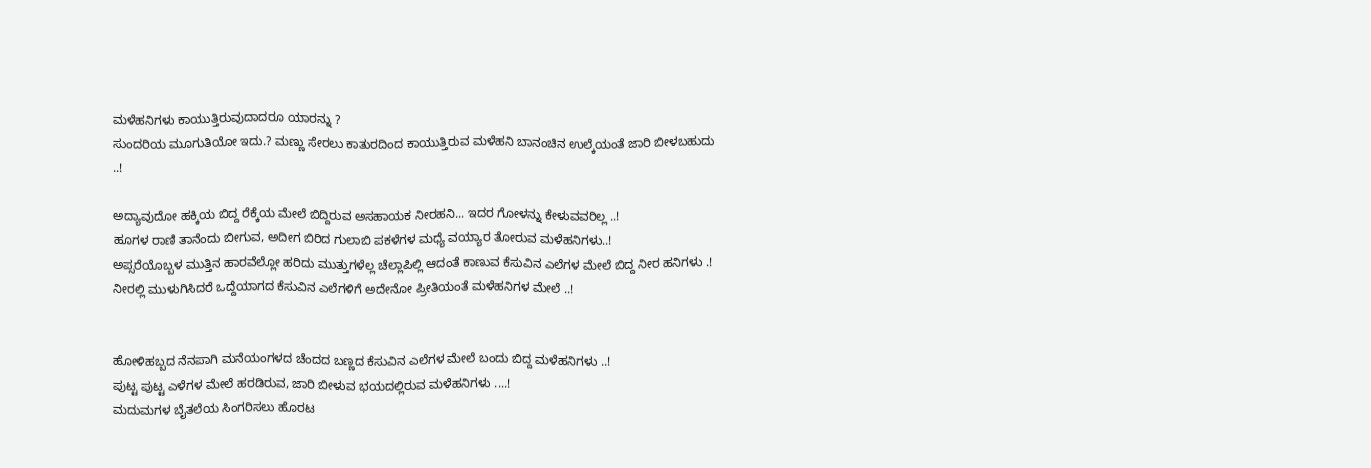ಮಳೆಹನಿಗಳು ಕಾಯುತ್ತಿರುವುದಾದರೂ ಯಾರನ್ನು ?
ಸುಂದರಿಯ ಮೂಗುತಿಯೋ ಇದು.? ಮಣ್ಣು ಸೇರಲು ಕಾತುರದಿಂದ ಕಾಯುತ್ತಿರುವ ಮಳೆಹನಿ ಬಾನಂಚಿನ ಉಲ್ಕೆಯಂತೆ ಜಾರಿ ಬೀಳಬಹುದು ..!

ಅದ್ಯಾವುದೋ ಹಕ್ಕಿಯ ಬಿದ್ದ ರೆಕ್ಕೆಯ ಮೇಲೆ ಬಿದ್ದಿರುವ ಅಸಹಾಯಕ ನೀರಹನಿ... ಇದರ ಗೋಳನ್ನು ಕೇಳುವವರಿಲ್ಲ ..!
ಹೂಗಳ ರಾಣಿ ತಾನೆಂದು ಬೀಗುವ, ಅದೀಗ ಬಿರಿದ ಗುಲಾಬಿ ಪಕಳೆಗಳ ಮಧ್ಯೆ ವಯ್ಯಾರ ತೋರುವ ಮಳೆಹನಿಗಳು..!
ಅಪ್ಸರೆಯೊಬ್ಬಳ ಮುತ್ತಿನ ಹಾರವೆಲ್ಲೋ ಹರಿದು ಮುತ್ತುಗಳೆಲ್ಲ ಚೆಲ್ಲಾಪಿಲ್ಲಿ ಆದಂತೆ ಕಾಣುವ ಕೆಸುವಿನ ಎಲೆಗಳ ಮೇಲೆ ಬಿದ್ದ ನೀರ ಹನಿಗಳು .! ನೀರಲ್ಲಿ ಮುಳುಗಿಸಿದರೆ ಒದ್ದೆಯಾಗದ ಕೆಸುವಿನ ಎಲೆಗಳಿಗೆ ಅದೇನೋ ಪ್ರೀತಿಯಂತೆ ಮಳೆಹನಿಗಳ ಮೇಲೆ ..!


ಹೋಳಿಹಬ್ಬದ ನೆನಪಾಗಿ ಮನೆಯಂಗಳದ ಚೆಂದದ ಬಣ್ಣದ ಕೆಸುವಿನ ಎಲೆಗಳ ಮೇಲೆ ಬಂದು ಬಿದ್ದ ಮಳೆಹನಿಗಳು ..!
ಪುಟ್ಟ ಪುಟ್ಟ ಎಳೆಗಳ ಮೇಲೆ ಹರಡಿರುವ, ಜಾರಿ ಬೀಳುವ ಭಯದಲ್ಲಿರುವ ಮಳೆಹನಿಗಳು ....!
ಮದುಮಗಳ ಬೈತಲೆಯ ಸಿಂಗರಿಸಲು ಹೊರಟ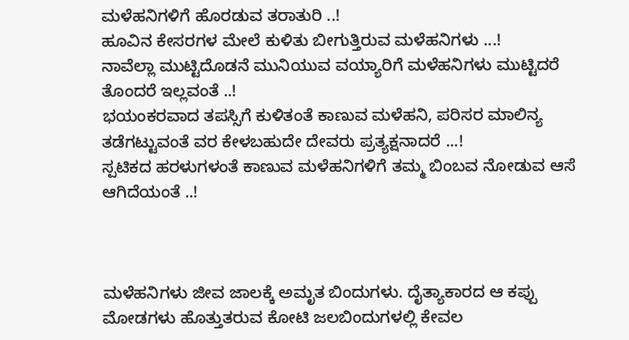ಮಳೆಹನಿಗಳಿಗೆ ಹೊರಡುವ ತರಾತುರಿ ..!
ಹೂವಿನ ಕೇಸರಗಳ ಮೇಲೆ ಕುಳಿತು ಬೀಗುತ್ತಿರುವ ಮಳೆಹನಿಗಳು ...!
ನಾವೆಲ್ಲಾ ಮುಟ್ಟಿದೊಡನೆ ಮುನಿಯುವ ವಯ್ಯಾರಿಗೆ ಮಳೆಹನಿಗಳು ಮುಟ್ಟಿದರೆ ತೊಂದರೆ ಇಲ್ಲವಂತೆ ..!
ಭಯಂಕರವಾದ ತಪಸ್ಸಿಗೆ ಕುಳಿತಂತೆ ಕಾಣುವ ಮಳೆಹನಿ, ಪರಿಸರ ಮಾಲಿನ್ಯ ತಡೆಗಟ್ಟುವಂತೆ ವರ ಕೇಳಬಹುದೇ ದೇವರು ಪ್ರತ್ಯಕ್ಷನಾದರೆ ...!
ಸ್ಪಟಿಕದ ಹರಳುಗಳಂತೆ ಕಾಣುವ ಮಳೆಹನಿಗಳಿಗೆ ತಮ್ಮ ಬಿಂಬವ ನೋಡುವ ಆಸೆ ಆಗಿದೆಯಂತೆ ..!



ಮಳೆಹನಿಗಳು ಜೀವ ಜಾಲಕ್ಕೆ ಅಮೃತ ಬಿಂದುಗಳು. ದೈತ್ಯಾಕಾರದ ಆ ಕಪ್ಪು ಮೋಡಗಳು ಹೊತ್ತುತರುವ ಕೋಟಿ ಜಲಬಿಂದುಗಳಲ್ಲಿ ಕೇವಲ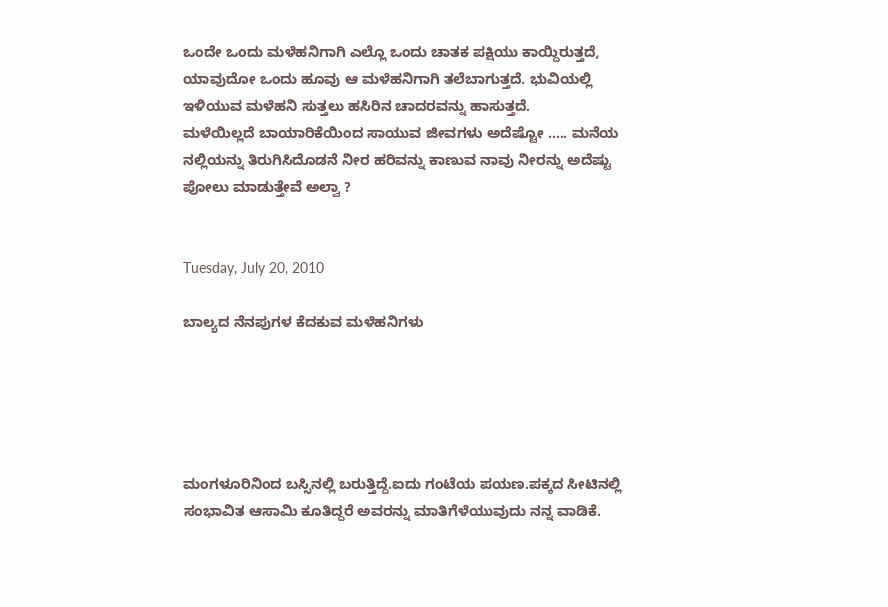ಒಂದೇ ಒಂದು ಮಳೆಹನಿಗಾಗಿ ಎಲ್ಲೊ ಒಂದು ಚಾತಕ ಪಕ್ಷಿಯು ಕಾಯ್ದಿರುತ್ತದೆ, ಯಾವುದೋ ಒಂದು ಹೂವು ಆ ಮಳೆಹನಿಗಾಗಿ ತಲೆಬಾಗುತ್ತದೆ. ಭುವಿಯಲ್ಲಿ ಇಳಿಯುವ ಮಳೆಹನಿ ಸುತ್ತಲು ಹಸಿರಿನ ಚಾದರವನ್ನು ಹಾಸುತ್ತದೆ.
ಮಳೆಯಿಲ್ಲದೆ ಬಾಯಾರಿಕೆಯಿಂದ ಸಾಯುವ ಜೀವಗಳು ಅದೆಷ್ಟೋ ..... ಮನೆಯ ನಲ್ಲಿಯನ್ನು ತಿರುಗಿಸಿದೊಡನೆ ನೀರ ಹರಿವನ್ನು ಕಾಣುವ ನಾವು ನೀರನ್ನು ಅದೆಷ್ಟು ಪೋಲು ಮಾಡುತ್ತೇವೆ ಅಲ್ವಾ ?


Tuesday, July 20, 2010

ಬಾಲ್ಯದ ನೆನಪುಗಳ ಕೆದಕುವ ಮಳೆಹನಿಗಳು





ಮಂಗಳೂರಿನಿಂದ ಬಸ್ಸಿನಲ್ಲಿ ಬರುತ್ತಿದ್ದೆ.ಐದು ಗಂಟೆಯ ಪಯಣ.ಪಕ್ಕದ ಸೀಟಿನಲ್ಲಿ ಸಂಭಾವಿತ ಆಸಾಮಿ ಕೂತಿದ್ದರೆ ಅವರನ್ನು ಮಾತಿಗೆಳೆಯುವುದು ನನ್ನ ವಾಡಿಕೆ.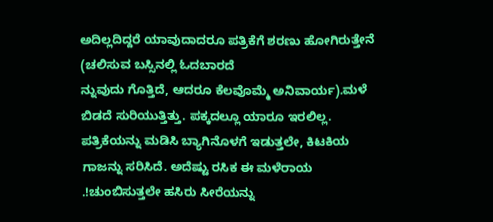ಅದಿಲ್ಲದಿದ್ದರೆ ಯಾವುದಾದರೂ ಪತ್ರಿಕೆಗೆ ಶರಣು ಹೋಗಿರುತ್ತೇನೆ (ಚಲಿಸುವ ಬಸ್ಸಿನಲ್ಲಿ ಓದಬಾರದೆ
ನ್ನುವುದು ಗೊತ್ತಿದೆ, ಆದರೂ ಕೆಲವೊಮ್ಮೆ ಅನಿವಾರ್ಯ).ಮಳೆ ಬಿಡದೆ ಸುರಿಯುತ್ತಿತ್ತು. ಪಕ್ಕದಲ್ಲೂ ಯಾರೂ ಇರಲಿಲ್ಲ. ಪತ್ರಿಕೆಯನ್ನು ಮಡಿಸಿ ಬ್ಯಾಗಿನೊಳಗೆ ಇಡುತ್ತಲೇ, ಕಿಟಕಿಯ ಗಾಜನ್ನು ಸರಿಸಿದೆ. ಅದೆಷ್ಟು ರಸಿಕ ಈ ಮಳೆರಾಯ .!ಚುಂಬಿಸುತ್ತಲೇ ಹಸಿರು ಸೀರೆಯನ್ನು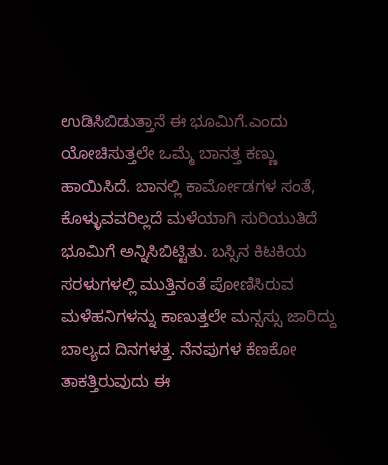ಉಡಿಸಿಬಿಡುತ್ತಾನೆ ಈ ಭೂಮಿಗೆ.ಎಂದು ಯೋಚಿಸುತ್ತಲೇ ಒಮ್ಮೆ ಬಾನತ್ತ ಕಣ್ಣು ಹಾಯಿಸಿದೆ. ಬಾನಲ್ಲಿ ಕಾರ್ಮೋಡಗಳ ಸಂತೆ, ಕೊಳ್ಳುವವರಿಲ್ಲದೆ ಮಳೆಯಾಗಿ ಸುರಿಯುತಿದೆ ಭೂಮಿಗೆ ಅನ್ನಿಸಿಬಿಟ್ಟಿತು. ಬಸ್ಸಿನ ಕಿಟಕಿಯ ಸರಳುಗಳಲ್ಲಿ ಮುತ್ತಿನಂತೆ ಪೋಣಿಸಿರುವ ಮಳೆಹನಿಗಳನ್ನು ಕಾಣುತ್ತಲೇ ಮನ್ಸಸ್ಸು ಜಾರಿದ್ದು ಬಾಲ್ಯದ ದಿನಗಳತ್ತ. ನೆನಪುಗಳ ಕೆಣಕೋ ತಾಕತ್ತಿರುವುದು ಈ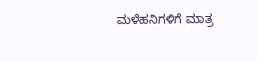ಮಳೆಹನಿಗಳಿಗೆ ಮಾತ್ರ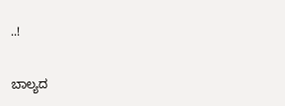..!

ಬಾಲ್ಯದ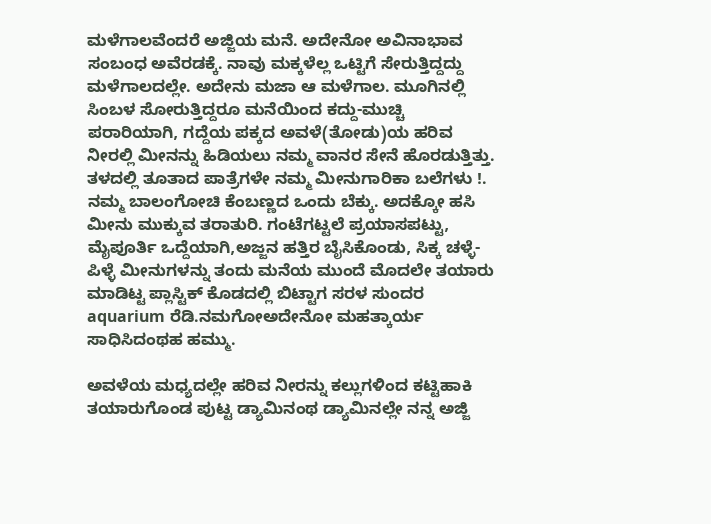ಮಳೆಗಾಲವೆಂದರೆ ಅಜ್ಜಿಯ ಮನೆ. ಅದೇನೋ ಅವಿನಾಭಾವ ಸಂಬಂಧ ಅವೆರಡಕ್ಕೆ. ನಾವು ಮಕ್ಕಳೆಲ್ಲ ಒಟ್ಟಿಗೆ ಸೇರುತ್ತಿದ್ದದ್ದು ಮಳೆಗಾಲದಲ್ಲೇ. ಅದೇನು ಮಜಾ ಆ ಮಳೆಗಾಲ. ಮೂಗಿನಲ್ಲಿ ಸಿಂಬಳ ಸೋರುತ್ತಿದ್ದರೂ ಮನೆಯಿಂದ ಕದ್ದು-ಮುಚ್ಚಿ ಪರಾರಿಯಾಗಿ, ಗದ್ದೆಯ ಪಕ್ಕದ ಅವಳೆ(ತೋಡು)ಯ ಹರಿವ ನೀರಲ್ಲಿ ಮೀನನ್ನು ಹಿಡಿಯಲು ನಮ್ಮ ವಾನರ ಸೇನೆ ಹೊರಡುತ್ತಿತ್ತು. ತಳದಲ್ಲಿ ತೂತಾದ ಪಾತ್ರೆಗಳೇ ನಮ್ಮ ಮೀನುಗಾರಿಕಾ ಬಲೆಗಳು !. ನಮ್ಮ ಬಾಲಂಗೋಚಿ ಕೆಂಬಣ್ಣದ ಒಂದು ಬೆಕ್ಕು. ಅದಕ್ಕೋ ಹಸಿ ಮೀನು ಮುಕ್ಕುವ ತರಾತುರಿ. ಗಂಟೆಗಟ್ಟಲೆ ಪ್ರಯಾಸಪಟ್ಟು, ಮೈಪೂರ್ತಿ ಒದ್ದೆಯಾಗಿ,ಅಜ್ಜನ ಹತ್ತಿರ ಬೈಸಿಕೊಂಡು, ಸಿಕ್ಕ ಚಳ್ಳೆ-ಪಿಳ್ಳೆ ಮೀನುಗಳನ್ನು ತಂದು ಮನೆಯ ಮುಂದೆ ಮೊದಲೇ ತಯಾರು ಮಾಡಿಟ್ಟ ಪ್ಲಾಸ್ಟಿಕ್ ಕೊಡದಲ್ಲಿ ಬಿಟ್ಟಾಗ ಸರಳ ಸುಂದರ aquarium ರೆಡಿ.ನಮಗೋಅದೇನೋ ಮಹತ್ಕಾರ್ಯ ಸಾಧಿಸಿದಂಥಹ ಹಮ್ಮು.

ಅವಳೆಯ ಮಧ್ಯದಲ್ಲೇ ಹರಿವ ನೀರನ್ನು ಕಲ್ಲುಗಳಿಂದ ಕಟ್ಟಿಹಾಕಿ ತಯಾರುಗೊಂಡ ಪುಟ್ಟ ಡ್ಯಾಮಿನಂಥ ಡ್ಯಾಮಿನಲ್ಲೇ ನನ್ನ ಅಜ್ಜಿ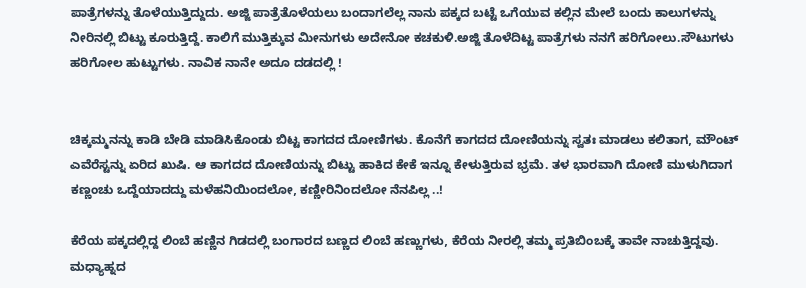ಪಾತ್ರೆಗಳನ್ನು ತೊಳೆಯುತ್ತಿದ್ದುದು. ಅಜ್ಜಿ ಪಾತ್ರೆತೊಳೆಯಲು ಬಂದಾಗಲೆಲ್ಲ ನಾನು ಪಕ್ಕದ ಬಟ್ಟೆ ಒಗೆಯುವ ಕಲ್ಲಿನ ಮೇಲೆ ಬಂದು ಕಾಲುಗಳನ್ನು ನೀರಿನಲ್ಲಿ ಬಿಟ್ಟು ಕೂರುತ್ತಿದ್ದೆ. ಕಾಲಿಗೆ ಮುತ್ತಿಕ್ಕುವ ಮೀನುಗಳು ಅದೇನೋ ಕಚಕುಳಿ.ಅಜ್ಜಿ ತೊಳೆದಿಟ್ಟ ಪಾತ್ರೆಗಳು ನನಗೆ ಹರಿಗೋಲು.ಸೌಟುಗಳು ಹರಿಗೋಲ ಹುಟ್ಟುಗಳು. ನಾವಿಕ ನಾನೇ ಅದೂ ದಡದಲ್ಲಿ !


ಚಿಕ್ಕಮ್ಮನನ್ನು ಕಾಡಿ ಬೇಡಿ ಮಾಡಿಸಿಕೊಂಡು ಬಿಟ್ಟ ಕಾಗದದ ದೋಣಿಗಳು. ಕೊನೆಗೆ ಕಾಗದದ ದೋಣಿಯನ್ನು ಸ್ವತಃ ಮಾಡಲು ಕಲಿತಾಗ, ಮೌಂಟ್ ಎವೆರೆಸ್ಟನ್ನು ಏರಿದ ಖುಷಿ. ಆ ಕಾಗದದ ದೋಣಿಯನ್ನು ಬಿಟ್ಟು ಹಾಕಿದ ಕೇಕೆ ಇನ್ನೂ ಕೇಳುತ್ತಿರುವ ಭ್ರಮೆ. ತಳ ಭಾರವಾಗಿ ದೋಣಿ ಮುಳುಗಿದಾಗ ಕಣ್ಣಂಚು ಒದ್ದೆಯಾದದ್ದು ಮಳೆಹನಿಯಿಂದಲೋ, ಕಣ್ಣೀರಿನಿಂದಲೋ ನೆನಪಿಲ್ಲ ..!

ಕೆರೆಯ ಪಕ್ಕದಲ್ಲಿದ್ದ ಲಿಂಬೆ ಹಣ್ಣಿನ ಗಿಡದಲ್ಲಿ ಬಂಗಾರದ ಬಣ್ಣದ ಲಿಂಬೆ ಹಣ್ಣುಗಳು, ಕೆರೆಯ ನೀರಲ್ಲಿ ತಮ್ಮ ಪ್ರತಿಬಿಂಬಕ್ಕೆ ತಾವೇ ನಾಚುತ್ತಿದ್ದವು. ಮಧ್ಯಾಹ್ನದ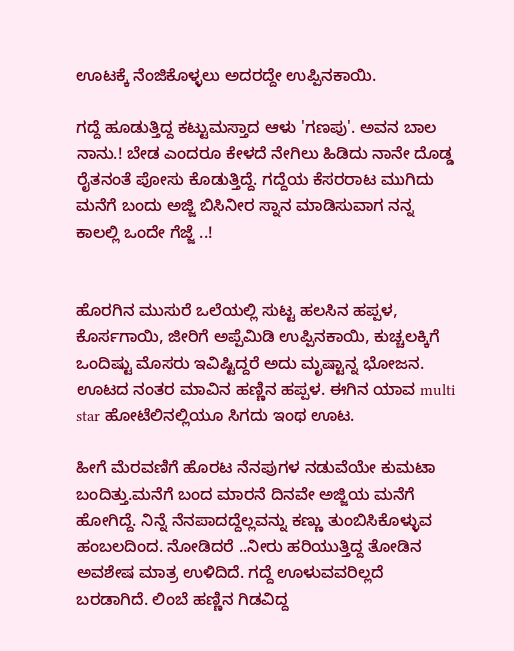ಊಟಕ್ಕೆ ನೆಂಜಿಕೊಳ್ಳಲು ಅದರದ್ದೇ ಉಪ್ಪಿನಕಾಯಿ.

ಗದ್ದೆ ಹೂಡುತ್ತಿದ್ದ ಕಟ್ಟುಮಸ್ತಾದ ಆಳು 'ಗಣಪು'. ಅವನ ಬಾಲ ನಾನು.! ಬೇಡ ಎಂದರೂ ಕೇಳದೆ ನೇಗಿಲು ಹಿಡಿದು ನಾನೇ ದೊಡ್ಡ ರೈತನಂತೆ ಪೋಸು ಕೊಡುತ್ತಿದ್ದೆ. ಗದ್ದೆಯ ಕೆಸರರಾಟ ಮುಗಿದು ಮನೆಗೆ ಬಂದು ಅಜ್ಜಿ ಬಿಸಿನೀರ ಸ್ನಾನ ಮಾಡಿಸುವಾಗ ನನ್ನ ಕಾಲಲ್ಲಿ ಒಂದೇ ಗೆಜ್ಜೆ ..!


ಹೊರಗಿನ ಮುಸುರೆ ಒಲೆಯಲ್ಲಿ ಸುಟ್ಟ ಹಲಸಿನ ಹಪ್ಪಳ, ಕೊರ್ಸಗಾಯಿ, ಜೀರಿಗೆ ಅಪ್ಪೆಮಿಡಿ ಉಪ್ಪಿನಕಾಯಿ, ಕುಚ್ಚಲಕ್ಕಿಗೆ ಒಂದಿಷ್ಟು ಮೊಸರು ಇವಿಷ್ಟಿದ್ದರೆ ಅದು ಮೃಷ್ಟಾನ್ನ ಭೋಜನ. ಊಟದ ನಂತರ ಮಾವಿನ ಹಣ್ಣಿನ ಹಪ್ಪಳ. ಈಗಿನ ಯಾವ multi star ಹೋಟೆಲಿನಲ್ಲಿಯೂ ಸಿಗದು ಇಂಥ ಊಟ.

ಹೀಗೆ ಮೆರವಣಿಗೆ ಹೊರಟ ನೆನಪುಗಳ ನಡುವೆಯೇ ಕುಮಟಾ ಬಂದಿತ್ತು.ಮನೆಗೆ ಬಂದ ಮಾರನೆ ದಿನವೇ ಅಜ್ಜಿಯ ಮನೆಗೆ ಹೋಗಿದ್ದೆ. ನಿನ್ನೆ ನೆನಪಾದದ್ದೆಲ್ಲವನ್ನು ಕಣ್ಣು ತುಂಬಿಸಿಕೊಳ್ಳುವ ಹಂಬಲದಿಂದ. ನೋಡಿದರೆ ..ನೀರು ಹರಿಯುತ್ತಿದ್ದ ತೋಡಿನ ಅವಶೇಷ ಮಾತ್ರ ಉಳಿದಿದೆ. ಗದ್ದೆ ಊಳುವವರಿಲ್ಲದೆ ಬರಡಾಗಿದೆ. ಲಿಂಬೆ ಹಣ್ಣಿನ ಗಿಡವಿದ್ದ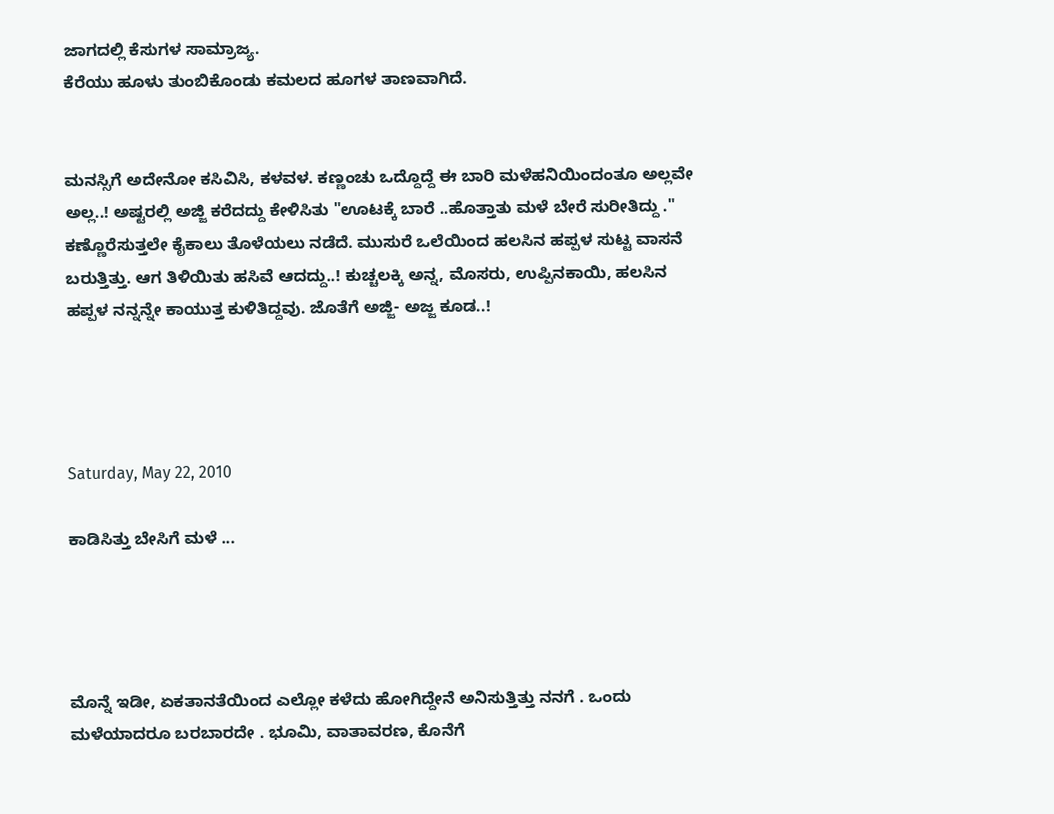ಜಾಗದಲ್ಲಿ ಕೆಸುಗಳ ಸಾಮ್ರಾಜ್ಯ.
ಕೆರೆಯು ಹೂಳು ತುಂಬಿಕೊಂಡು ಕಮಲದ ಹೂಗಳ ತಾಣವಾಗಿದೆ.


ಮನಸ್ಸಿಗೆ ಅದೇನೋ ಕಸಿವಿಸಿ, ಕಳವಳ. ಕಣ್ಣಂಚು ಒದ್ದೊದ್ದೆ ಈ ಬಾರಿ ಮಳೆಹನಿಯಿಂದಂತೂ ಅಲ್ಲವೇ ಅಲ್ಲ..! ಅಷ್ಟರಲ್ಲಿ ಅಜ್ಜಿ ಕರೆದದ್ದು ಕೇಳಿಸಿತು "ಊಟಕ್ಕೆ ಬಾರೆ ..ಹೊತ್ತಾತು ಮಳೆ ಬೇರೆ ಸುರೀತಿದ್ದು ." ಕಣ್ಣೊರೆಸುತ್ತಲೇ ಕೈಕಾಲು ತೊಳೆಯಲು ನಡೆದೆ. ಮುಸುರೆ ಒಲೆಯಿಂದ ಹಲಸಿನ ಹಪ್ಪಳ ಸುಟ್ಟ ವಾಸನೆ ಬರುತ್ತಿತ್ತು. ಆಗ ತಿಳಿಯಿತು ಹಸಿವೆ ಆದದ್ದು..! ಕುಚ್ಚಲಕ್ಕಿ ಅನ್ನ, ಮೊಸರು, ಉಪ್ಪಿನಕಾಯಿ, ಹಲಸಿನ ಹಪ್ಪಳ ನನ್ನನ್ನೇ ಕಾಯುತ್ತ ಕುಳಿತಿದ್ದವು. ಜೊತೆಗೆ ಅಜ್ಜಿ- ಅಜ್ಜ ಕೂಡ..!




Saturday, May 22, 2010

ಕಾಡಿಸಿತ್ತು ಬೇಸಿಗೆ ಮಳೆ ...




ಮೊನ್ನೆ ಇಡೀ, ಏಕತಾನತೆಯಿಂದ ಎಲ್ಲೋ ಕಳೆದು ಹೋಗಿದ್ದೇನೆ ಅನಿಸುತ್ತಿತ್ತು ನನಗೆ . ಒಂದು ಮಳೆಯಾದರೂ ಬರಬಾರದೇ . ಭೂಮಿ, ವಾತಾವರಣ, ಕೊನೆಗೆ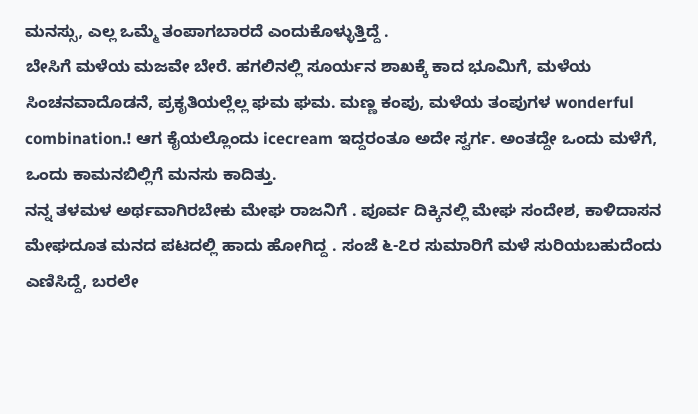ಮನಸ್ಸು, ಎಲ್ಲ ಒಮ್ಮೆ ತಂಪಾಗಬಾರದೆ ಎಂದುಕೊಳ್ಳುತ್ತಿದ್ದೆ .
ಬೇಸಿಗೆ ಮಳೆಯ ಮಜವೇ ಬೇರೆ. ಹಗಲಿನಲ್ಲಿ ಸೂರ್ಯನ ಶಾಖಕ್ಕೆ ಕಾದ ಭೂಮಿಗೆ, ಮಳೆಯ ಸಿಂಚನವಾದೊಡನೆ, ಪ್ರಕೃತಿಯಲ್ಲೆಲ್ಲ ಘಮ ಘಮ. ಮಣ್ಣ ಕಂಪು, ಮಳೆಯ ತಂಪುಗಳ wonderful combination.! ಆಗ ಕೈಯಲ್ಲೊಂದು icecream ಇದ್ದರಂತೂ ಅದೇ ಸ್ವರ್ಗ. ಅಂತದ್ದೇ ಒಂದು ಮಳೆಗೆ, ಒಂದು ಕಾಮನಬಿಲ್ಲಿಗೆ ಮನಸು ಕಾದಿತ್ತು.
ನನ್ನ ತಳಮಳ ಅರ್ಥವಾಗಿರಬೇಕು ಮೇಘ ರಾಜನಿಗೆ . ಪೂರ್ವ ದಿಕ್ಕಿನಲ್ಲಿ ಮೇಘ ಸಂದೇಶ, ಕಾಳಿದಾಸನ ಮೇಘದೂತ ಮನದ ಪಟದಲ್ಲಿ ಹಾದು ಹೋಗಿದ್ದ . ಸಂಜೆ ೬-೭ರ ಸುಮಾರಿಗೆ ಮಳೆ ಸುರಿಯಬಹುದೆಂದು ಎಣಿಸಿದ್ದೆ, ಬರಲೇ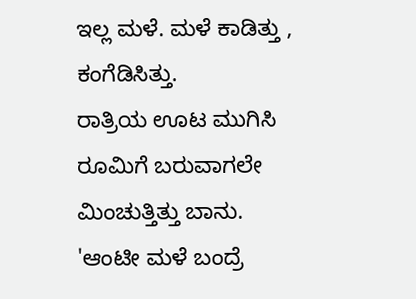ಇಲ್ಲ ಮಳೆ. ಮಳೆ ಕಾಡಿತ್ತು , ಕಂಗೆಡಿಸಿತ್ತು.
ರಾತ್ರಿಯ ಊಟ ಮುಗಿಸಿ ರೂಮಿಗೆ ಬರುವಾಗಲೇ ಮಿಂಚುತ್ತಿತ್ತು ಬಾನು. 'ಆಂಟೀ ಮಳೆ ಬಂದ್ರೆ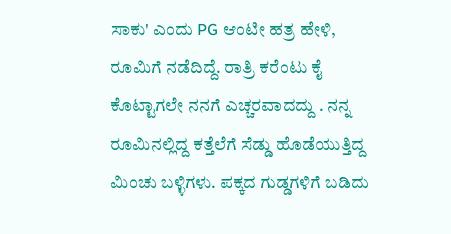ಸಾಕು' ಎಂದು PG ಆಂಟೀ ಹತ್ರ ಹೇಳಿ, ರೂಮಿಗೆ ನಡೆದಿದ್ದೆ. ರಾತ್ರಿ ಕರೆಂಟು ಕೈ ಕೊಟ್ಟಾಗಲೇ ನನಗೆ ಎಚ್ಚರವಾದದ್ದು . ನನ್ನ ರೂಮಿನಲ್ಲಿದ್ದ ಕತ್ತೆಲೆಗೆ ಸೆಡ್ಡು ಹೊಡೆಯುತ್ತಿದ್ದ ಮಿಂಚು ಬಳ್ಳಿಗಳು. ಪಕ್ಕದ ಗುಡ್ಡಗಳಿಗೆ ಬಡಿದು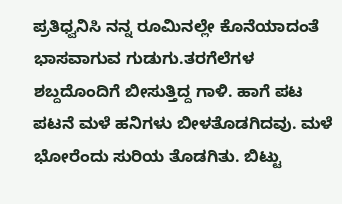ಪ್ರತಿಧ್ವನಿಸಿ ನನ್ನ ರೂಮಿನಲ್ಲೇ ಕೊನೆಯಾದಂತೆ ಭಾಸವಾಗುವ ಗುಡುಗು.ತರಗೆಲೆಗಳ ಶಬ್ದದೊಂದಿಗೆ ಬೀಸುತ್ತಿದ್ದ ಗಾಳಿ. ಹಾಗೆ ಪಟ ಪಟನೆ ಮಳೆ ಹನಿಗಳು ಬೀಳತೊಡಗಿದವು. ಮಳೆ ಭೋರೆಂದು ಸುರಿಯ ತೊಡಗಿತು. ಬಿಟ್ಟು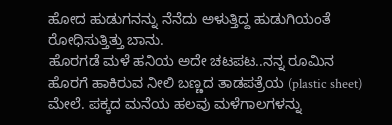ಹೋದ ಹುಡುಗನನ್ನು ನೆನೆದು ಅಳುತ್ತಿದ್ದ ಹುಡುಗಿಯಂತೆ ರೋಧಿಸುತ್ತಿತ್ತು ಬಾನು.
ಹೊರಗಡೆ ಮಳೆ ಹನಿಯ ಅದೇ ಚಟಪಟ..ನನ್ನ ರೂಮಿನ ಹೊರಗೆ ಹಾಕಿರುವ ನೀಲಿ ಬಣ್ಣದ ತಾಡಪತ್ರೆಯ (plastic sheet) ಮೇಲೆ. ಪಕ್ಕದ ಮನೆಯ ಹಲವು ಮಳೆಗಾಲಗಳನ್ನು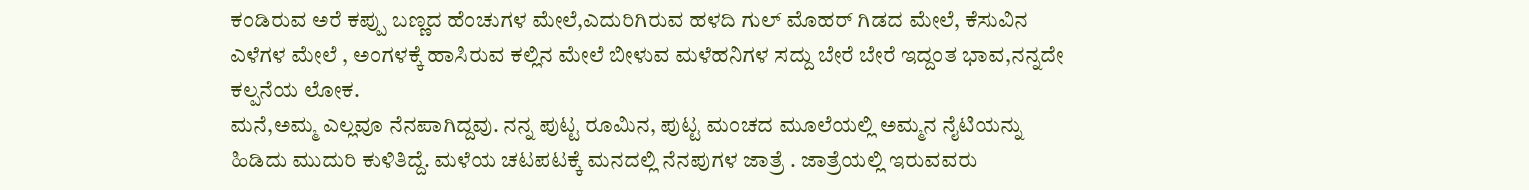ಕಂಡಿರುವ ಅರೆ ಕಪ್ಪು ಬಣ್ಣದ ಹೆಂಚುಗಳ ಮೇಲೆ,ಎದುರಿಗಿರುವ ಹಳದಿ ಗುಲ್ ಮೊಹರ್ ಗಿಡದ ಮೇಲೆ, ಕೆಸುವಿನ ಎಳೆಗಳ ಮೇಲೆ , ಅಂಗಳಕ್ಕೆ ಹಾಸಿರುವ ಕಲ್ಲಿನ ಮೇಲೆ ಬೀಳುವ ಮಳೆಹನಿಗಳ ಸದ್ದು ಬೇರೆ ಬೇರೆ ಇದ್ದಂತ ಭಾವ,ನನ್ನದೇ ಕಲ್ಪನೆಯ ಲೋಕ.
ಮನೆ,ಅಮ್ಮ ಎಲ್ಲವೂ ನೆನಪಾಗಿದ್ದವು. ನನ್ನ ಪುಟ್ಟ ರೂಮಿನ, ಪುಟ್ಟ ಮಂಚದ ಮೂಲೆಯಲ್ಲಿ ಅಮ್ಮನ ನೈಟಿಯನ್ನು ಹಿಡಿದು ಮುದುರಿ ಕುಳಿತಿದ್ದೆ. ಮಳೆಯ ಚಟಪಟಕ್ಕೆ ಮನದಲ್ಲಿ ನೆನಪುಗಳ ಜಾತ್ರೆ . ಜಾತ್ರೆಯಲ್ಲಿ ಇರುವವರು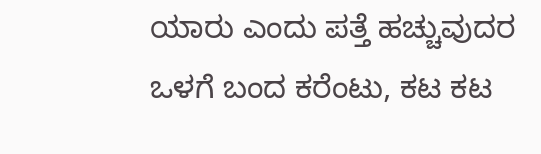ಯಾರು ಎಂದು ಪತ್ತೆ ಹಚ್ಚುವುದರ ಒಳಗೆ ಬಂದ ಕರೆಂಟು, ಕಟ ಕಟ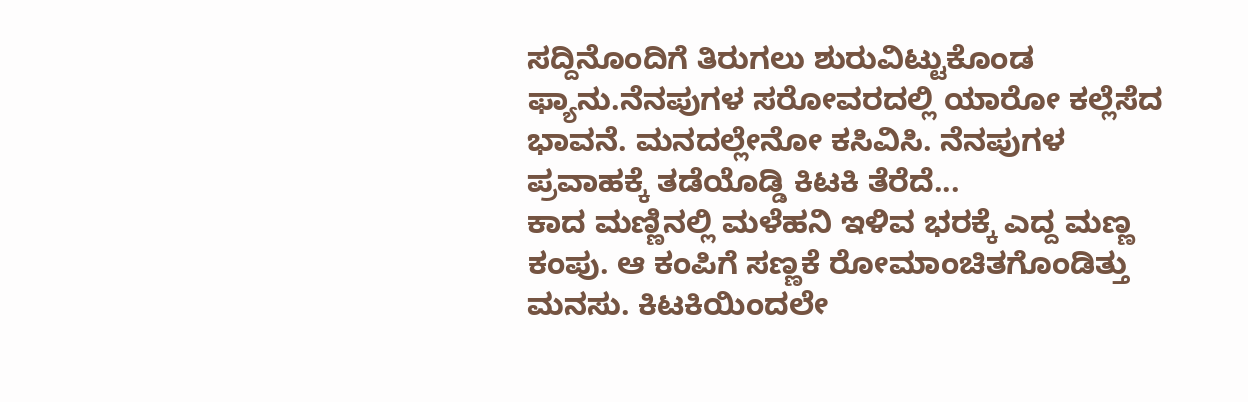ಸದ್ದಿನೊಂದಿಗೆ ತಿರುಗಲು ಶುರುವಿಟ್ಟುಕೊಂಡ ಫ್ಯಾನು.ನೆನಪುಗಳ ಸರೋವರದಲ್ಲಿ ಯಾರೋ ಕಲ್ಲೆಸೆದ ಭಾವನೆ. ಮನದಲ್ಲೇನೋ ಕಸಿವಿಸಿ. ನೆನಪುಗಳ ಪ್ರವಾಹಕ್ಕೆ ತಡೆಯೊಡ್ಡಿ ಕಿಟಕಿ ತೆರೆದೆ...
ಕಾದ ಮಣ್ಣಿನಲ್ಲಿ ಮಳೆಹನಿ ಇಳಿವ ಭರಕ್ಕೆ ಎದ್ದ ಮಣ್ಣ ಕಂಪು. ಆ ಕಂಪಿಗೆ ಸಣ್ಣಕೆ ರೋಮಾಂಚಿತಗೊಂಡಿತ್ತು ಮನಸು. ಕಿಟಕಿಯಿಂದಲೇ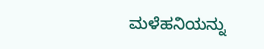ಮಳೆಹನಿಯನ್ನು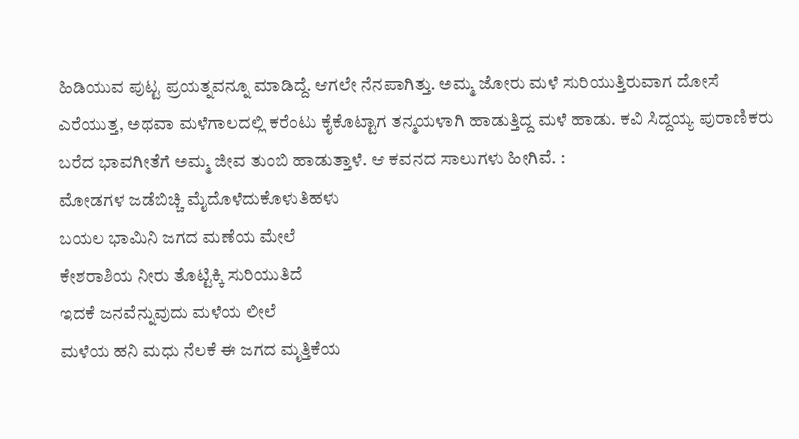ಹಿಡಿಯುವ ಪುಟ್ಟ ಪ್ರಯತ್ನವನ್ನೂ ಮಾಡಿದ್ದೆ. ಆಗಲೇ ನೆನಪಾಗಿತ್ತು. ಅಮ್ಮ ಜೋರು ಮಳೆ ಸುರಿಯುತ್ತಿರುವಾಗ ದೋಸೆ ಎರೆಯುತ್ತ, ಅಥವಾ ಮಳೆಗಾಲದಲ್ಲಿ ಕರೆಂಟು ಕೈಕೊಟ್ಟಾಗ ತನ್ಮಯಳಾಗಿ ಹಾಡುತ್ತಿದ್ದ ಮಳೆ ಹಾಡು. ಕವಿ ಸಿದ್ದಯ್ಯ ಪುರಾಣಿಕರು ಬರೆದ ಭಾವಗೀತೆಗೆ ಅಮ್ಮ ಜೀವ ತುಂಬಿ ಹಾಡುತ್ತಾಳೆ. ಆ ಕವನದ ಸಾಲುಗಳು ಹೀಗಿವೆ. :
ಮೋಡಗಳ ಜಡೆಬಿಚ್ಚಿ ಮೈದೊಳೆದುಕೊಳುತಿಹಳು
ಬಯಲ ಭಾಮಿನಿ ಜಗದ ಮಣೆಯ ಮೇಲೆ
ಕೇಶರಾಶಿಯ ನೀರು ತೊಟ್ಟಿಕ್ಕಿ ಸುರಿಯುತಿದೆ
ಇದಕೆ ಜನವೆನ್ನುವುದು ಮಳೆಯ ಲೀಲೆ
ಮಳೆಯ ಹನಿ ಮಧು ನೆಲಕೆ ಈ ಜಗದ ಮೃತ್ತಿಕೆಯ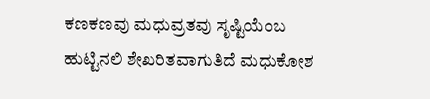ಕಣಕಣವು ಮಧುವ್ರತವು ಸೃಷ್ಟಿಯೆಂಬ
ಹುಟ್ಟಿನಲಿ ಶೇಖರಿತವಾಗುತಿದೆ ಮಧುಕೋಶ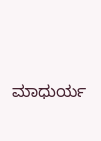ಮಾಧುರ್ಯ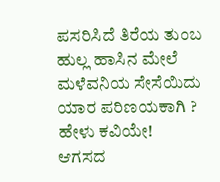ಪಸರಿಸಿದೆ ತಿರೆಯ ತುಂಬ
ಹುಲ್ಲ ಹಾಸಿನ ಮೇಲೆ ಮಳೆವನಿಯ ಸೇಸೆಯಿದು
ಯಾರ ಪರಿಣಯಕಾಗಿ ? ಹೇಳು ಕವಿಯೇ!
ಆಗಸದ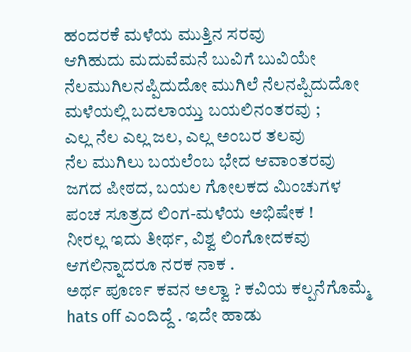ಹಂದರಕೆ ಮಳೆಯ ಮುತ್ತಿನ ಸರವು
ಆಗಿಹುದು ಮದುವೆಮನೆ ಬುವಿಗೆ ಬುವಿಯೇ
ನೆಲಮುಗಿಲನಪ್ಪಿದುದೋ ಮುಗಿಲೆ ನೆಲನಪ್ಪಿದುದೋ
ಮಳೆಯಲ್ಲಿ ಬದಲಾಯ್ತು ಬಯಲಿನಂತರವು ;
ಎಲ್ಲ ನೆಲ ಎಲ್ಲ ಜಲ, ಎಲ್ಲ ಅಂಬರ ತಲವು
ನೆಲ ಮುಗಿಲು ಬಯಲೆಂಬ ಭೇದ ಆವಾಂತರವು
ಜಗದ ಪೀಠದ, ಬಯಲ ಗೋಲಕದ ಮಿಂಚುಗಳ
ಪಂಚ ಸೂತ್ರದ ಲಿಂಗ-ಮಳೆಯ ಅಭಿಷೇಕ !
ನೀರಲ್ಲ ಇದು ತೀರ್ಥ, ವಿಶ್ವ ಲಿಂಗೋದಕವು
ಆಗಲಿನ್ನಾದರೂ ನರಕ ನಾಕ .
ಅರ್ಥ ಪೂರ್ಣ ಕವನ ಅಲ್ವಾ ? ಕವಿಯ ಕಲ್ಪನೆಗೊಮ್ಮೆ hats off ಎಂದಿದ್ದೆ . ಇದೇ ಹಾಡು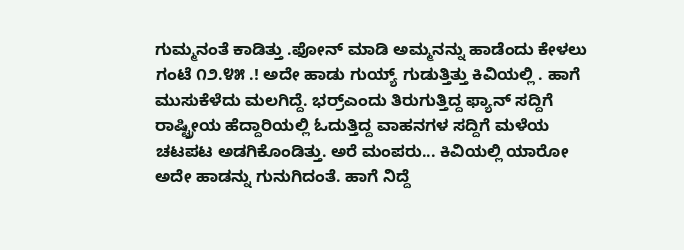ಗುಮ್ಮನಂತೆ ಕಾಡಿತ್ತು .ಫೋನ್ ಮಾಡಿ ಅಮ್ಮನನ್ನು ಹಾಡೆಂದು ಕೇಳಲು ಗಂಟೆ ೧೨.೪೫ .! ಅದೇ ಹಾಡು ಗುಯ್ಯ್ ಗುಡುತ್ತಿತ್ತು ಕಿವಿಯಲ್ಲಿ . ಹಾಗೆ ಮುಸುಕೆಳೆದು ಮಲಗಿದ್ದೆ. ಭರ್ರ್ಎಂದು ತಿರುಗುತ್ತಿದ್ದ ಫ್ಯಾನ್ ಸದ್ದಿಗೆ ರಾಷ್ಟ್ರೀಯ ಹೆದ್ದಾರಿಯಲ್ಲಿ ಓದುತ್ತಿದ್ದ ವಾಹನಗಳ ಸದ್ದಿಗೆ ಮಳೆಯ ಚಟಪಟ ಅಡಗಿಕೊಂಡಿತ್ತು. ಅರೆ ಮಂಪರು... ಕಿವಿಯಲ್ಲಿ ಯಾರೋ ಅದೇ ಹಾಡನ್ನು ಗುನುಗಿದಂತೆ. ಹಾಗೆ ನಿದ್ದೆ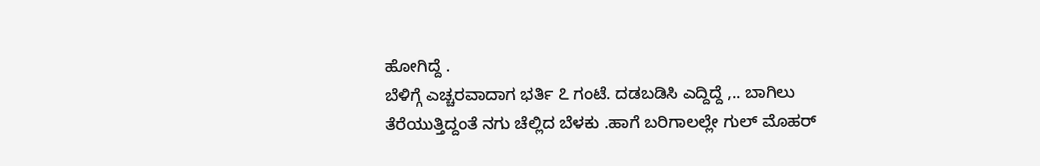ಹೋಗಿದ್ದೆ .
ಬೆಳಿಗ್ಗೆ ಎಚ್ಚರವಾದಾಗ ಭರ್ತಿ ೭ ಗಂಟೆ. ದಡಬಡಿಸಿ ಎದ್ದಿದ್ದೆ ,.. ಬಾಗಿಲು ತೆರೆಯುತ್ತಿದ್ದಂತೆ ನಗು ಚೆಲ್ಲಿದ ಬೆಳಕು .ಹಾಗೆ ಬರಿಗಾಲಲ್ಲೇ ಗುಲ್ ಮೊಹರ್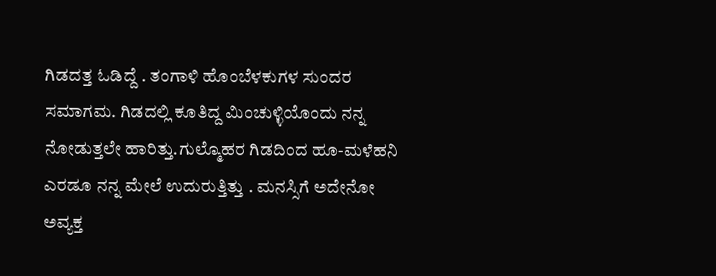ಗಿಡದತ್ತ ಓಡಿದ್ದೆ . ತಂಗಾಳಿ ಹೊಂಬೆಳಕುಗಳ ಸುಂದರ ಸಮಾಗಮ. ಗಿಡದಲ್ಲಿ ಕೂತಿದ್ದ ಮಿಂಚುಳ್ಳಿಯೊಂದು ನನ್ನ ನೋಡುತ್ತಲೇ ಹಾರಿತ್ತು.ಗುಲ್ಮೊಹರ ಗಿಡದಿಂದ ಹೂ-ಮಳೆಹನಿ ಎರಡೂ ನನ್ನ ಮೇಲೆ ಉದುರುತ್ತಿತ್ತು . ಮನಸ್ಸಿಗೆ ಅದೇನೋ ಅವ್ಯಕ್ತ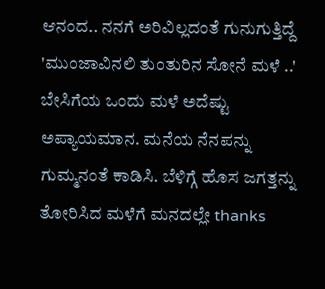ಆನಂದ.. ನನಗೆ ಅರಿವಿಲ್ಲದಂತೆ ಗುನುಗುತ್ತಿದ್ದೆ 'ಮುಂಜಾವಿನಲಿ ತುಂತುರಿನ ಸೋನೆ ಮಳೆ ..'
ಬೇಸಿಗೆಯ ಒಂದು ಮಳೆ ಅದೆಷ್ಟು ಅಪ್ಯಾಯಮಾನ. ಮನೆಯ ನೆನಪನ್ನು ಗುಮ್ಮನಂತೆ ಕಾಡಿಸಿ. ಬೆಳಿಗ್ಗೆ ಹೊಸ ಜಗತ್ತನ್ನು ತೋರಿಸಿದ ಮಳೆಗೆ ಮನದಲ್ಲೇ thanks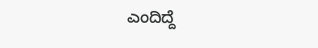ಎಂದಿದ್ದೆ